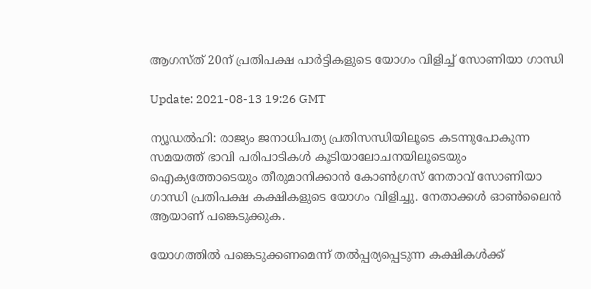ആഗസ്ത് 20ന് പ്രതിപക്ഷ പാര്‍ട്ടികളുടെ യോഗം വിളിച്ച് സോണിയാ ഗാന്ധി

Update: 2021-08-13 19:26 GMT

ന്യൂഡല്‍ഹി: രാജ്യം ജനാധിപത്യ പ്രതിസന്ധിയിലൂടെ കടന്നുപോകുന്ന സമയത്ത് ഭാവി പരിപാടികള്‍ കൂടിയാലോചനയിലൂടെയും ഐക്യത്തോടെയും തീരുമാനിക്കാന്‍ കോണ്‍ഗ്രസ് നേതാവ് സോണിയാ ഗാന്ധി പ്രതിപക്ഷ കക്ഷികളുടെ യോഗം വിളിച്ചു. നേതാക്കള്‍ ഓണ്‍ലൈന്‍ ആയാണ് പങ്കെടുക്കുക.

യോഗത്തില്‍ പങ്കെടുക്കണമെന്ന് തല്‍പ്പര്യപ്പെടുന്ന കക്ഷികള്‍ക്ക്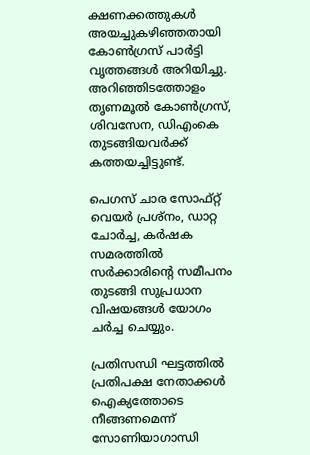ക്ഷണക്കത്തുകള്‍ അയച്ചുകഴിഞ്ഞതായി കോണ്‍ഗ്രസ് പാര്‍ട്ടി വൃത്തങ്ങള്‍ അറിയിച്ചു. അറിഞ്ഞിടത്തോളം തൃണമൂല്‍ കോണ്‍ഗ്രസ്, ശിവസേന, ഡിഎംകെ തുടങ്ങിയവര്‍ക്ക് കത്തയച്ചിട്ടുണ്ട്.

പെഗസ് ചാര സോഫ്റ്റ് വെയര്‍ പ്രശ്‌നം, ഡാറ്റ ചോര്‍ച്ച, കര്‍ഷക സമരത്തില്‍ സര്‍ക്കാരിന്റെ സമീപനം തുടങ്ങി സുപ്രധാന വിഷയങ്ങള്‍ യോഗം ചര്‍ച്ച ചെയ്യും.

പ്രതിസന്ധി ഘട്ടത്തില്‍ പ്രതിപക്ഷ നേതാക്കള്‍ ഐക്യത്തോടെ നീങ്ങണമെന്ന് സോണിയാഗാന്ധി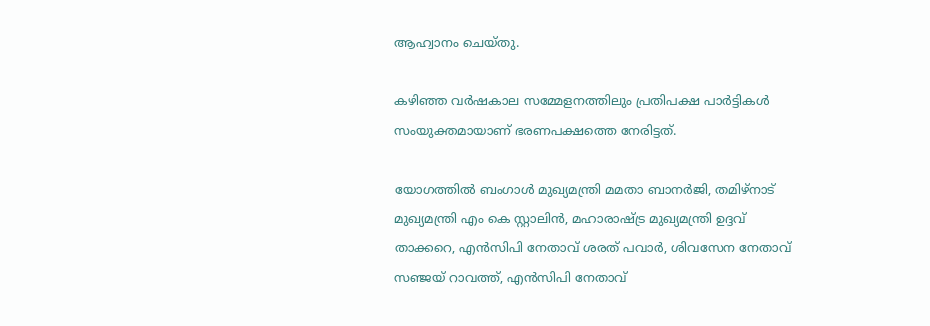ആഹ്വാനം ചെയ്തു.

കഴിഞ്ഞ വര്‍ഷകാല സമ്മേളനത്തിലും പ്രതിപക്ഷ പാര്‍ട്ടികള്‍ സംയുക്തമായാണ് ഭരണപക്ഷത്തെ നേരിട്ടത്.

യോഗത്തില്‍ ബംഗാള്‍ മുഖ്യമന്ത്രി മമതാ ബാനര്‍ജി, തമിഴ്‌നാട് മുഖ്യമന്ത്രി എം കെ സ്റ്റാലിന്‍, മഹാരാഷ്ട്ര മുഖ്യമന്ത്രി ഉദ്ദവ് താക്കറെ, എന്‍സിപി നേതാവ് ശരത് പവാര്‍, ശിവസേന നേതാവ് സഞ്ജയ് റാവത്ത്, എന്‍സിപി നേതാവ്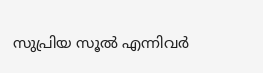സുപ്രിയ സൂല്‍ എന്നിവര്‍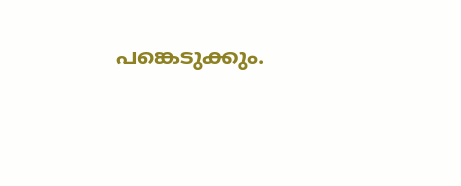പങ്കെടുക്കും.